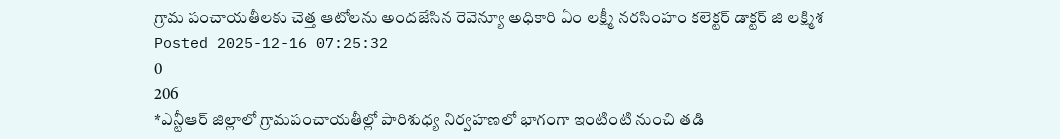గ్రామ పంచాయతీలకు చెత్త ఆటోలను అందజేసిన రెవెన్యూ అధికారి ఏం లక్ష్మీ నరసింహం కలెక్టర్ డాక్టర్ జి లక్ష్మిశ
Posted 2025-12-16 07:25:32
0
206
*ఎన్టీఆర్ జిల్లాలో గ్రామపంచాయతీల్లో పారిశుధ్య నిర్వహణలో భాగంగా ఇంటింటి నుంచి తడి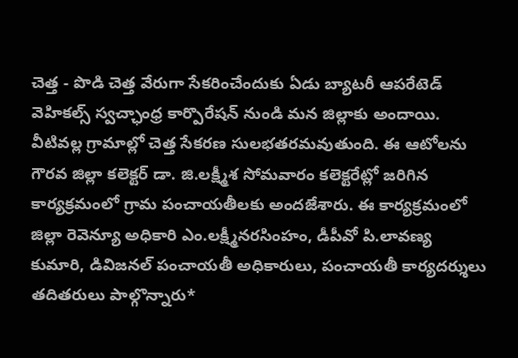చెత్త - పొడి చెత్త వేరుగా సేకరించేందుకు ఏడు బ్యాటరీ ఆపరేటెడ్ వెహికల్స్ స్వచ్ఛాంధ్ర కార్పొరేషన్ నుండి మన జిల్లాకు అందాయి. వీటివల్ల గ్రామాల్లో చెత్త సేకరణ సులభతరమవుతుంది. ఈ ఆటోలను గౌరవ జిల్లా కలెక్టర్ డా. జి.లక్ష్మీశ సోమవారం కలెక్టరేట్లో జరిగిన కార్యక్రమంలో గ్రామ పంచాయతీలకు అందజేశారు. ఈ కార్యక్రమంలో జిల్లా రెవెన్యూ అధికారి ఎం.లక్ష్మీనరసింహం, డీపీవో పి.లావణ్య కుమారి, డివిజనల్ పంచాయతీ అధికారులు, పంచాయతీ కార్యదర్శులు తదితరులు పాల్గొన్నారు*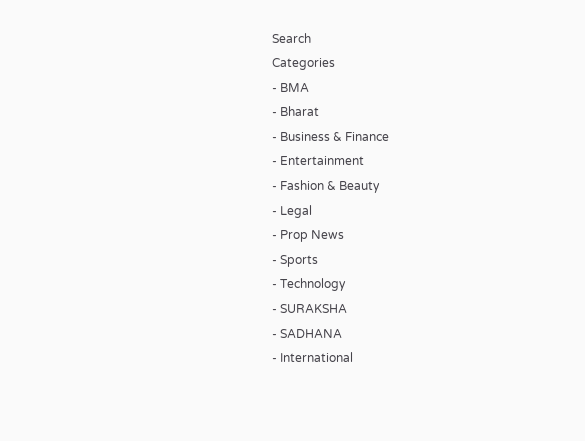Search
Categories
- BMA
- Bharat
- Business & Finance
- Entertainment
- Fashion & Beauty
- Legal
- Prop News
- Sports
- Technology
- SURAKSHA
- SADHANA
- International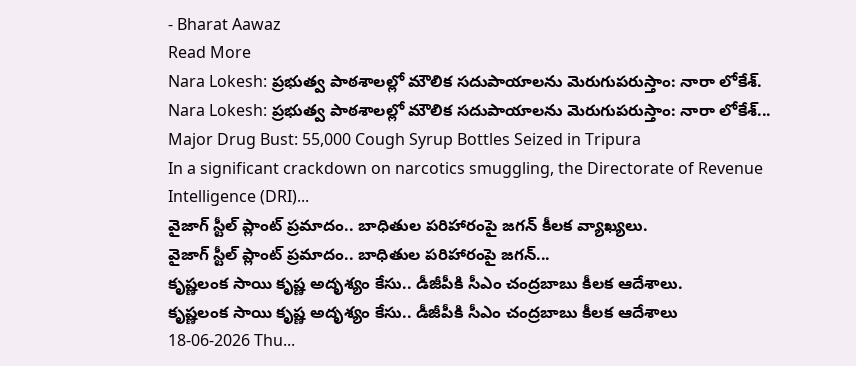- Bharat Aawaz
Read More
Nara Lokesh: ప్రభుత్వ పాఠశాలల్లో మౌలిక సదుపాయాలను మెరుగుపరుస్తాం: నారా లోకేశ్.
Nara Lokesh: ప్రభుత్వ పాఠశాలల్లో మౌలిక సదుపాయాలను మెరుగుపరుస్తాం: నారా లోకేశ్...
Major Drug Bust: 55,000 Cough Syrup Bottles Seized in Tripura
In a significant crackdown on narcotics smuggling, the Directorate of Revenue Intelligence (DRI)...
వైజాగ్ స్టీల్ ప్లాంట్ ప్రమాదం.. బాధితుల పరిహారంపై జగన్ కీలక వ్యాఖ్యలు.
వైజాగ్ స్టీల్ ప్లాంట్ ప్రమాదం.. బాధితుల పరిహారంపై జగన్...
కృష్ణలంక సాయి కృష్ణ అదృశ్యం కేసు.. డీజీపీకి సీఎం చంద్రబాబు కీలక ఆదేశాలు.
కృష్ణలంక సాయి కృష్ణ అదృశ్యం కేసు.. డీజీపీకి సీఎం చంద్రబాబు కీలక ఆదేశాలు
18-06-2026 Thu...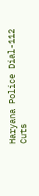Haryana Police Dial-112 Cuts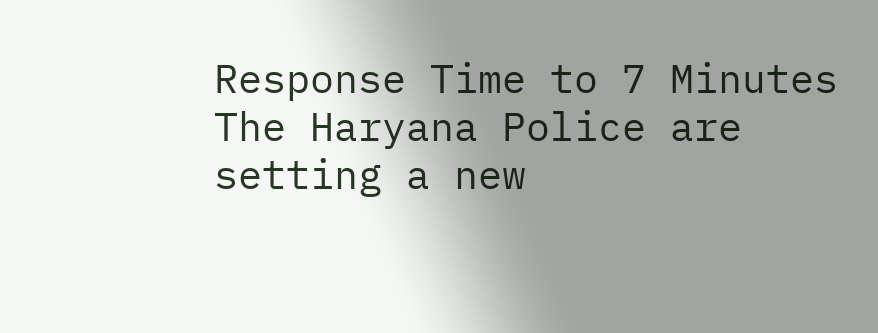Response Time to 7 Minutes
The Haryana Police are setting a new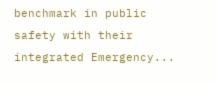benchmark in public safety with their integrated Emergency...